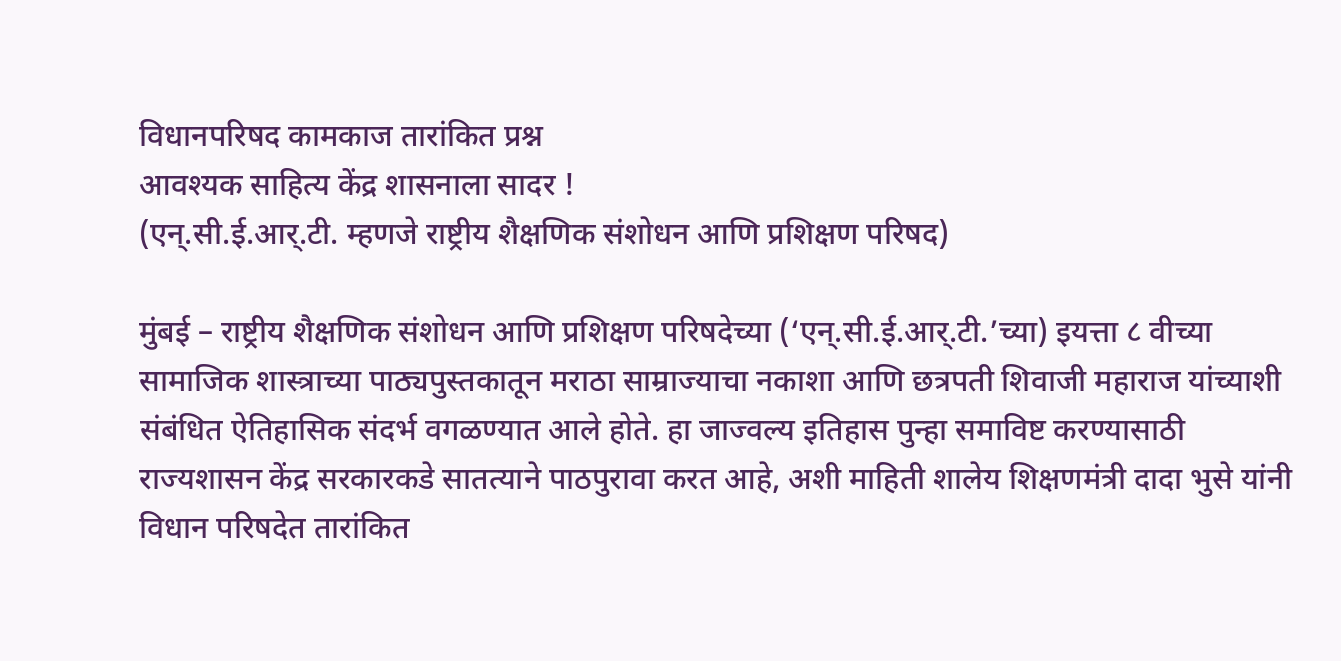विधानपरिषद कामकाज तारांकित प्रश्न
आवश्यक साहित्य केंद्र शासनाला सादर !
(एन्.सी.ई.आर्.टी. म्हणजे राष्ट्रीय शैक्षणिक संशोधन आणि प्रशिक्षण परिषद)

मुंबई – राष्ट्रीय शैक्षणिक संशोधन आणि प्रशिक्षण परिषदेच्या (‘एन्.सी.ई.आर्.टी.’च्या) इयत्ता ८ वीच्या सामाजिक शास्त्राच्या पाठ्यपुस्तकातून मराठा साम्राज्याचा नकाशा आणि छत्रपती शिवाजी महाराज यांच्याशी संबंधित ऐतिहासिक संदर्भ वगळण्यात आले होते. हा जाज्वल्य इतिहास पुन्हा समाविष्ट करण्यासाठी राज्यशासन केंद्र सरकारकडे सातत्याने पाठपुरावा करत आहे, अशी माहिती शालेय शिक्षणमंत्री दादा भुसे यांनी विधान परिषदेत तारांकित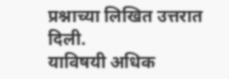प्रश्नाच्या लिखित उत्तरात दिली.
याविषयी अधिक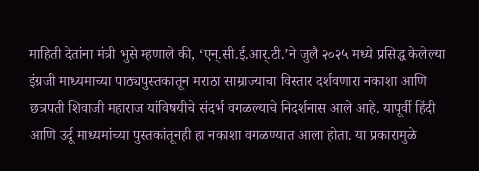माहिती देतांना मंत्री भुसे म्हणाले की, ‘एन्.सी.ई.आर्.टी.’ने जुलै २०२५ मध्ये प्रसिद्ध केलेल्या इंग्रजी माध्यमाच्या पाठ्यपुस्तकातून मराठा साम्राज्याचा विस्तार दर्शवणारा नकाशा आणि छत्रपती शिवाजी महाराज यांविषयीचे संदर्भ वगळल्याचे निदर्शनास आले आहे. यापूर्वी हिंदी आणि उर्दू माध्यमांच्या पुस्तकांतूनही हा नकाशा वगळण्यात आला होता. या प्रकारामुळे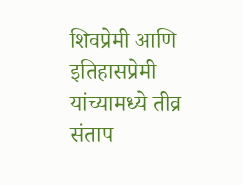शिवप्रेमी आणि इतिहासप्रेमी यांच्यामध्ये तीव्र संताप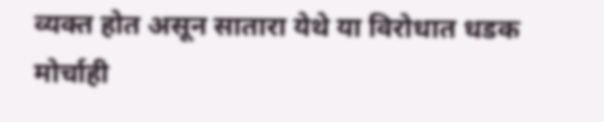व्यक्त होत असून सातारा येथे या विरोधात धडक मोर्चाही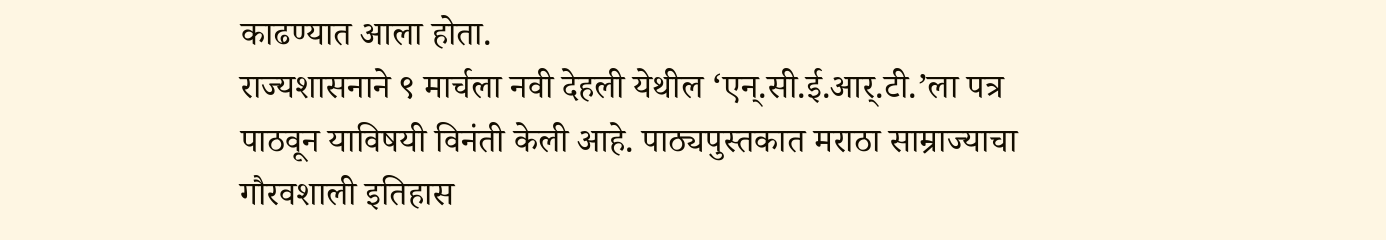काढण्यात आला होता.
राज्यशासनाने ९ मार्चला नवी देहली येथील ‘एन्.सी.ई.आर्.टी.’ला पत्र पाठवून याविषयी विनंती केली आहे. पाठ्यपुस्तकात मराठा साम्राज्याचा गौरवशाली इतिहास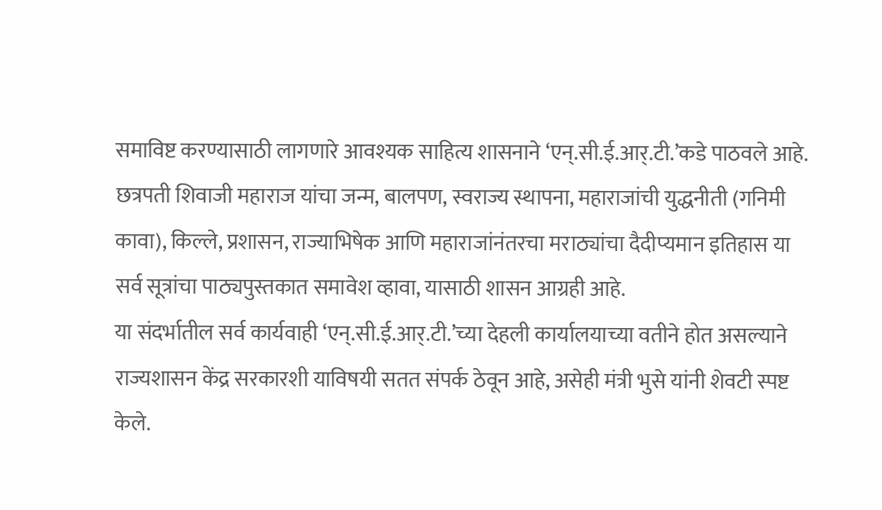समाविष्ट करण्यासाठी लागणारे आवश्यक साहित्य शासनाने ‘एन्.सी.ई.आर्.टी.’कडे पाठवले आहे. छत्रपती शिवाजी महाराज यांचा जन्म, बालपण, स्वराज्य स्थापना, महाराजांची युद्धनीती (गनिमी कावा), किल्ले, प्रशासन, राज्याभिषेक आणि महाराजांनंतरचा मराठ्यांचा दैदीप्यमान इतिहास या सर्व सूत्रांचा पाठ्यपुस्तकात समावेश व्हावा, यासाठी शासन आग्रही आहे.
या संदर्भातील सर्व कार्यवाही ‘एन्.सी.ई.आर्.टी.’च्या देहली कार्यालयाच्या वतीने होत असल्याने राज्यशासन केंद्र सरकारशी याविषयी सतत संपर्क ठेवून आहे, असेही मंत्री भुसे यांनी शेवटी स्पष्ट केले.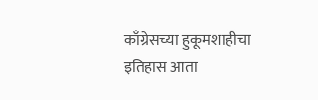काँग्रेसच्या हुकूमशाहीचा इतिहास आता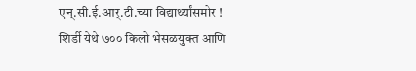एन्.सी.ई.आर्.टी.च्या विद्यार्थ्यांसमोर !
शिर्डी येथे ७०० किलो भेसळयुक्त आणि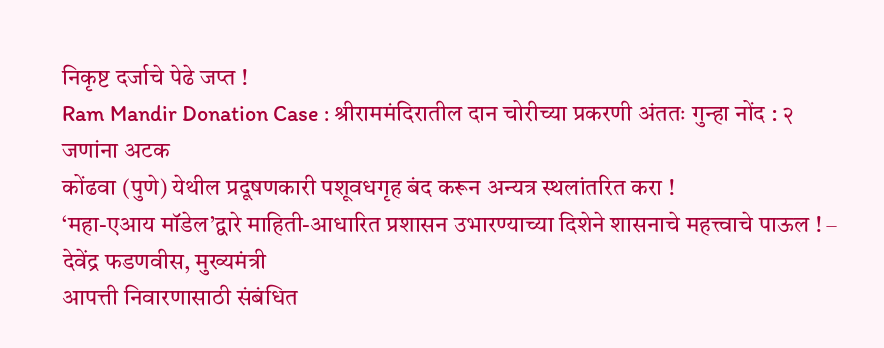निकृष्ट दर्जाचे पेढे जप्त !
Ram Mandir Donation Case : श्रीराममंदिरातील दान चोरीच्या प्रकरणी अंततः गुन्हा नोंद : २ जणांना अटक
कोंढवा (पुणे) येथील प्रदूषणकारी पशूवधगृह बंद करून अन्यत्र स्थलांतरित करा !
‘महा-एआय मॉडेल’द्वारे माहिती-आधारित प्रशासन उभारण्याच्या दिशेने शासनाचे महत्त्वाचे पाऊल ! – देवेंद्र फडणवीस, मुख्यमंत्री
आपत्ती निवारणासाठी संबंधित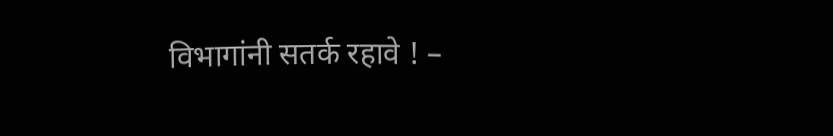विभागांनी सतर्क रहावे ! –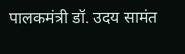पालकमंत्री डॉ. उदय सामंत